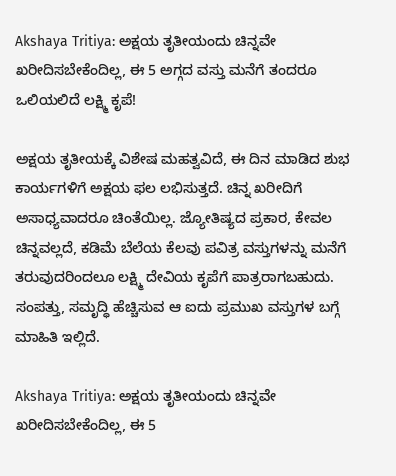Akshaya Tritiya: ಅಕ್ಷಯ ತೃತೀಯಂದು ಚಿನ್ನವೇ ಖರೀದಿಸಬೇಕೆಂದಿಲ್ಲ, ಈ 5 ಅಗ್ಗದ ವಸ್ತು ಮನೆಗೆ ತಂದರೂ ಒಲಿಯಲಿದೆ ಲಕ್ಷ್ಮಿ ಕೃಪೆ!

ಅಕ್ಷಯ ತೃತೀಯಕ್ಕೆ ವಿಶೇಷ ಮಹತ್ವವಿದೆ, ಈ ದಿನ ಮಾಡಿದ ಶುಭ ಕಾರ್ಯಗಳಿಗೆ ಅಕ್ಷಯ ಫಲ ಲಭಿಸುತ್ತದೆ. ಚಿನ್ನ ಖರೀದಿಗೆ ಅಸಾಧ್ಯವಾದರೂ ಚಿಂತೆಯಿಲ್ಲ. ಜ್ಯೋತಿಷ್ಯದ ಪ್ರಕಾರ, ಕೇವಲ ಚಿನ್ನವಲ್ಲದೆ, ಕಡಿಮೆ ಬೆಲೆಯ ಕೆಲವು ಪವಿತ್ರ ವಸ್ತುಗಳನ್ನು ಮನೆಗೆ ತರುವುದರಿಂದಲೂ ಲಕ್ಷ್ಮಿ ದೇವಿಯ ಕೃಪೆಗೆ ಪಾತ್ರರಾಗಬಹುದು. ಸಂಪತ್ತು, ಸಮೃದ್ಧಿ ಹೆಚ್ಚಿಸುವ ಆ ಐದು ಪ್ರಮುಖ ವಸ್ತುಗಳ ಬಗ್ಗೆ ಮಾಹಿತಿ ಇಲ್ಲಿದೆ.

Akshaya Tritiya: ಅಕ್ಷಯ ತೃತೀಯಂದು ಚಿನ್ನವೇ ಖರೀದಿಸಬೇಕೆಂದಿಲ್ಲ, ಈ 5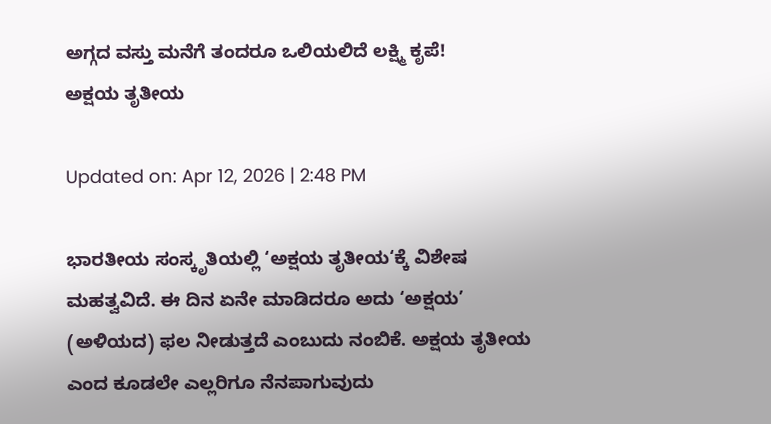ಅಗ್ಗದ ವಸ್ತು ಮನೆಗೆ ತಂದರೂ ಒಲಿಯಲಿದೆ ಲಕ್ಷ್ಮಿ ಕೃಪೆ!
ಅಕ್ಷಯ ತೃತೀಯ

Updated on: Apr 12, 2026 | 2:48 PM

ಭಾರತೀಯ ಸಂಸ್ಕೃತಿಯಲ್ಲಿ ‘ಅಕ್ಷಯ ತೃತೀಯ‘ಕ್ಕೆ ವಿಶೇಷ ಮಹತ್ವವಿದೆ. ಈ ದಿನ ಏನೇ ಮಾಡಿದರೂ ಅದು ‘ಅಕ್ಷಯ’ (ಅಳಿಯದ) ಫಲ ನೀಡುತ್ತದೆ ಎಂಬುದು ನಂಬಿಕೆ. ಅಕ್ಷಯ ತೃತೀಯ ಎಂದ ಕೂಡಲೇ ಎಲ್ಲರಿಗೂ ನೆನಪಾಗುವುದು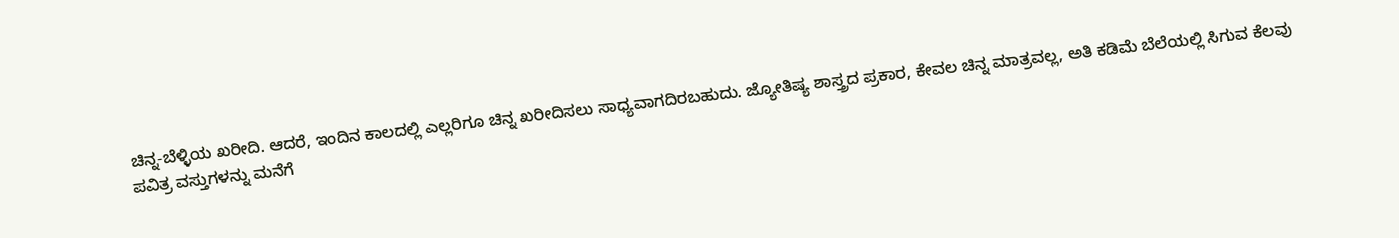ಚಿನ್ನ-ಬೆಳ್ಳಿಯ ಖರೀದಿ. ಆದರೆ, ಇಂದಿನ ಕಾಲದಲ್ಲಿ ಎಲ್ಲರಿಗೂ ಚಿನ್ನ ಖರೀದಿಸಲು ಸಾಧ್ಯವಾಗದಿರಬಹುದು. ಜ್ಯೋತಿಷ್ಯ ಶಾಸ್ತ್ರದ ಪ್ರಕಾರ, ಕೇವಲ ಚಿನ್ನ ಮಾತ್ರವಲ್ಲ, ಅತಿ ಕಡಿಮೆ ಬೆಲೆಯಲ್ಲಿ ಸಿಗುವ ಕೆಲವು ಪವಿತ್ರ ವಸ್ತುಗಳನ್ನು ಮನೆಗೆ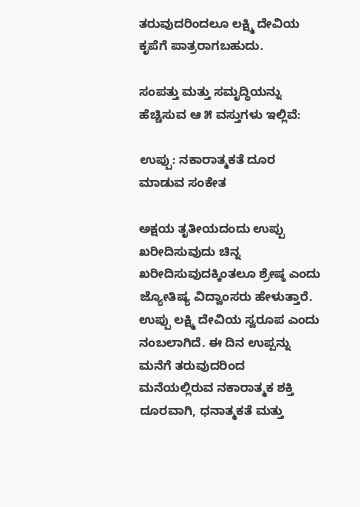ತರುವುದರಿಂದಲೂ ಲಕ್ಷ್ಮಿ ದೇವಿಯ ಕೃಪೆಗೆ ಪಾತ್ರರಾಗಬಹುದು.

ಸಂಪತ್ತು ಮತ್ತು ಸಮೃದ್ಧಿಯನ್ನು ಹೆಚ್ಚಿಸುವ ಆ ೫ ವಸ್ತುಗಳು ಇಲ್ಲಿವೆ:

ಉಪ್ಪು: ನಕಾರಾತ್ಮಕತೆ ದೂರ ಮಾಡುವ ಸಂಕೇತ

ಅಕ್ಷಯ ತೃತೀಯದಂದು ಉಪ್ಪು ಖರೀದಿಸುವುದು ಚಿನ್ನ ಖರೀದಿಸುವುದಕ್ಕಿಂತಲೂ ಶ್ರೇಷ್ಠ ಎಂದು ಜ್ಯೋತಿಷ್ಯ ವಿದ್ವಾಂಸರು ಹೇಳುತ್ತಾರೆ. ಉಪ್ಪು ಲಕ್ಷ್ಮಿ ದೇವಿಯ ಸ್ವರೂಪ ಎಂದು ನಂಬಲಾಗಿದೆ. ಈ ದಿನ ಉಪ್ಪನ್ನು ಮನೆಗೆ ತರುವುದರಿಂದ ಮನೆಯಲ್ಲಿರುವ ನಕಾರಾತ್ಮಕ ಶಕ್ತಿ ದೂರವಾಗಿ, ಧನಾತ್ಮಕತೆ ಮತ್ತು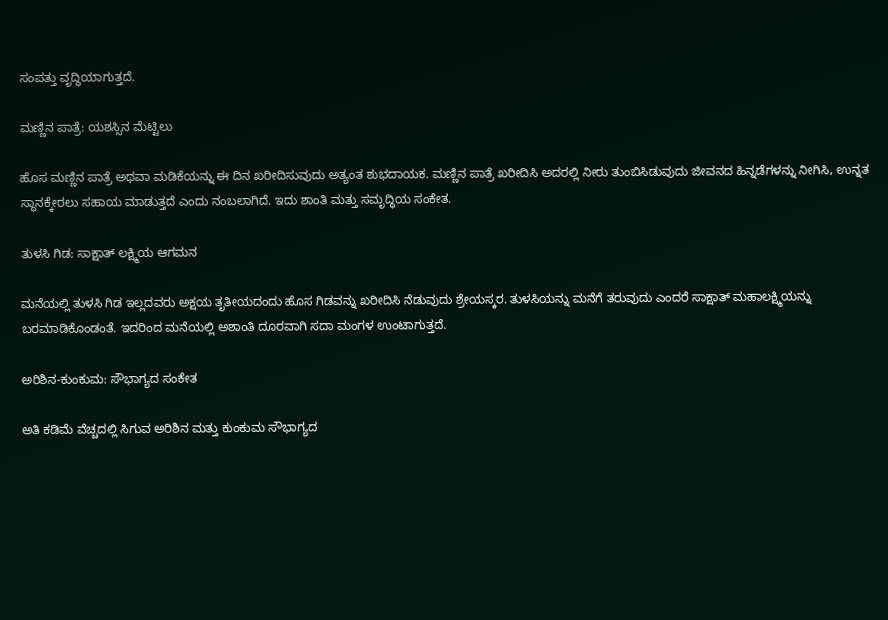ಸಂಪತ್ತು ವೃದ್ಧಿಯಾಗುತ್ತದೆ.

ಮಣ್ಣಿನ ಪಾತ್ರೆ: ಯಶಸ್ಸಿನ ಮೆಟ್ಟಿಲು

ಹೊಸ ಮಣ್ಣಿನ ಪಾತ್ರೆ ಅಥವಾ ಮಡಿಕೆಯನ್ನು ಈ ದಿನ ಖರೀದಿಸುವುದು ಅತ್ಯಂತ ಶುಭದಾಯಕ. ಮಣ್ಣಿನ ಪಾತ್ರೆ ಖರೀದಿಸಿ ಅದರಲ್ಲಿ ನೀರು ತುಂಬಿಸಿಡುವುದು ಜೀವನದ ಹಿನ್ನಡೆಗಳನ್ನು ನೀಗಿಸಿ, ಉನ್ನತ ಸ್ಥಾನಕ್ಕೇರಲು ಸಹಾಯ ಮಾಡುತ್ತದೆ ಎಂದು ನಂಬಲಾಗಿದೆ. ಇದು ಶಾಂತಿ ಮತ್ತು ಸಮೃದ್ಧಿಯ ಸಂಕೇತ.

ತುಳಸಿ ಗಿಡ: ಸಾಕ್ಷಾತ್ ಲಕ್ಷ್ಮಿಯ ಆಗಮನ

ಮನೆಯಲ್ಲಿ ತುಳಸಿ ಗಿಡ ಇಲ್ಲದವರು ಅಕ್ಷಯ ತೃತೀಯದಂದು ಹೊಸ ಗಿಡವನ್ನು ಖರೀದಿಸಿ ನೆಡುವುದು ಶ್ರೇಯಸ್ಕರ. ತುಳಸಿಯನ್ನು ಮನೆಗೆ ತರುವುದು ಎಂದರೆ ಸಾಕ್ಷಾತ್ ಮಹಾಲಕ್ಷ್ಮಿಯನ್ನು ಬರಮಾಡಿಕೊಂಡಂತೆ. ಇದರಿಂದ ಮನೆಯಲ್ಲಿ ಅಶಾಂತಿ ದೂರವಾಗಿ ಸದಾ ಮಂಗಳ ಉಂಟಾಗುತ್ತದೆ.

ಅರಿಶಿನ-ಕುಂಕುಮ: ಸೌಭಾಗ್ಯದ ಸಂಕೇತ

ಅತಿ ಕಡಿಮೆ ವೆಚ್ಚದಲ್ಲಿ ಸಿಗುವ ಅರಿಶಿನ ಮತ್ತು ಕುಂಕುಮ ಸೌಭಾಗ್ಯದ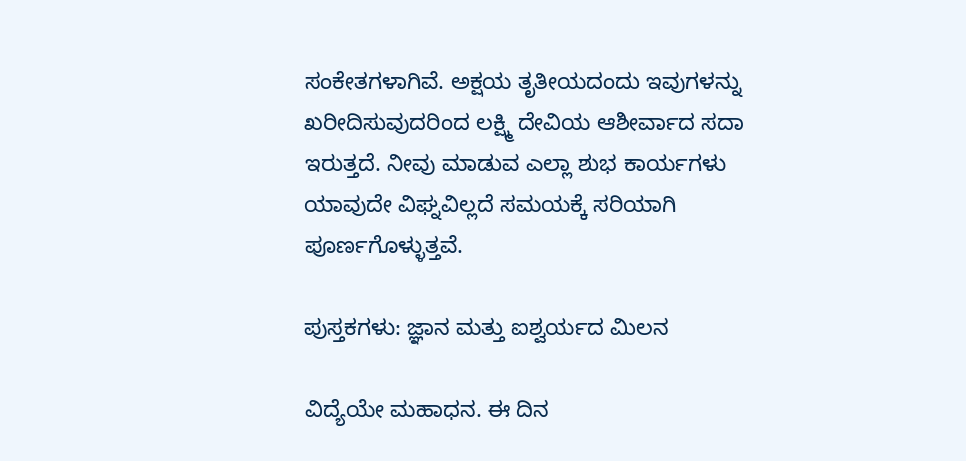ಸಂಕೇತಗಳಾಗಿವೆ. ಅಕ್ಷಯ ತೃತೀಯದಂದು ಇವುಗಳನ್ನು ಖರೀದಿಸುವುದರಿಂದ ಲಕ್ಷ್ಮಿ ದೇವಿಯ ಆಶೀರ್ವಾದ ಸದಾ ಇರುತ್ತದೆ. ನೀವು ಮಾಡುವ ಎಲ್ಲಾ ಶುಭ ಕಾರ್ಯಗಳು ಯಾವುದೇ ವಿಘ್ನವಿಲ್ಲದೆ ಸಮಯಕ್ಕೆ ಸರಿಯಾಗಿ ಪೂರ್ಣಗೊಳ್ಳುತ್ತವೆ.

ಪುಸ್ತಕಗಳು: ಜ್ಞಾನ ಮತ್ತು ಐಶ್ವರ್ಯದ ಮಿಲನ

ವಿದ್ಯೆಯೇ ಮಹಾಧನ. ಈ ದಿನ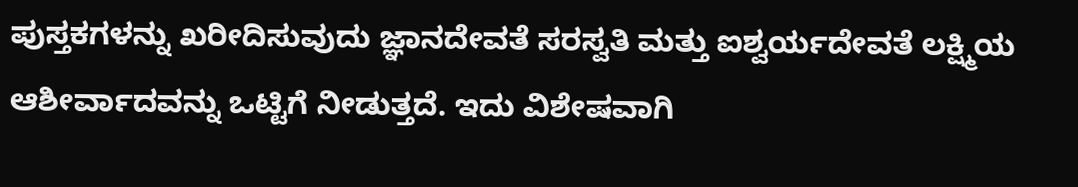ಪುಸ್ತಕಗಳನ್ನು ಖರೀದಿಸುವುದು ಜ್ಞಾನದೇವತೆ ಸರಸ್ವತಿ ಮತ್ತು ಐಶ್ವರ್ಯದೇವತೆ ಲಕ್ಷ್ಮಿಯ ಆಶೀರ್ವಾದವನ್ನು ಒಟ್ಟಿಗೆ ನೀಡುತ್ತದೆ. ಇದು ವಿಶೇಷವಾಗಿ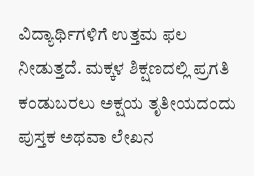ವಿದ್ಯಾರ್ಥಿಗಳಿಗೆ ಉತ್ತಮ ಫಲ ನೀಡುತ್ತದೆ. ಮಕ್ಕಳ ಶಿಕ್ಷಣದಲ್ಲಿ ಪ್ರಗತಿ ಕಂಡುಬರಲು ಅಕ್ಷಯ ತೃತೀಯದಂದು ಪುಸ್ತಕ ಅಥವಾ ಲೇಖನ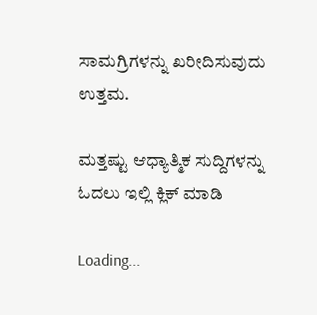ಸಾಮಗ್ರಿಗಳನ್ನು ಖರೀದಿಸುವುದು ಉತ್ತಮ.

ಮತ್ತಷ್ಟು ಆಧ್ಯಾತ್ಮಿಕ ಸುದ್ದಿಗಳನ್ನು ಓದಲು ಇಲ್ಲಿ ಕ್ಲಿಕ್ ಮಾಡಿ

Loading...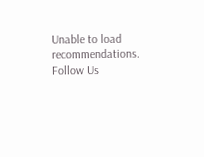Unable to load recommendations.
Follow Us